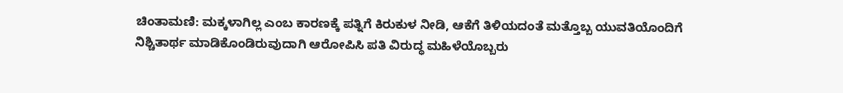ಚಿಂತಾಮಣಿ: ಮಕ್ಕಳಾಗಿಲ್ಲ ಎಂಬ ಕಾರಣಕ್ಕೆ ಪತ್ನಿಗೆ ಕಿರುಕುಳ ನೀಡಿ, ಆಕೆಗೆ ತಿಳಿಯದಂತೆ ಮತ್ತೊಬ್ಬ ಯುವತಿಯೊಂದಿಗೆ ನಿಶ್ಚಿತಾರ್ಥ ಮಾಡಿಕೊಂಡಿರುವುದಾಗಿ ಆರೋಪಿಸಿ ಪತಿ ವಿರುದ್ಧ ಮಹಿಳೆಯೊಬ್ಬರು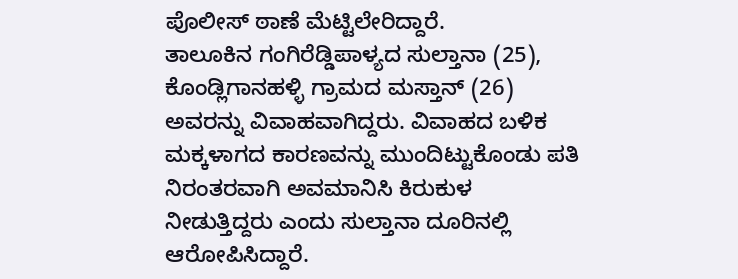ಪೊಲೀಸ್ ಠಾಣೆ ಮೆಟ್ಟಿಲೇರಿದ್ದಾರೆ.
ತಾಲೂಕಿನ ಗಂಗಿರೆಡ್ಡಿಪಾಳ್ಯದ ಸುಲ್ತಾನಾ (25), ಕೊಂಡ್ಲಿಗಾನಹಳ್ಳಿ ಗ್ರಾಮದ ಮಸ್ತಾನ್ (26) ಅವರನ್ನು ವಿವಾಹವಾಗಿದ್ದರು. ವಿವಾಹದ ಬಳಿಕ ಮಕ್ಕಳಾಗದ ಕಾರಣವನ್ನು ಮುಂದಿಟ್ಟುಕೊಂಡು ಪತಿ ನಿರಂತರವಾಗಿ ಅವಮಾನಿಸಿ ಕಿರುಕುಳ ನೀಡುತ್ತಿದ್ದರು ಎಂದು ಸುಲ್ತಾನಾ ದೂರಿನಲ್ಲಿ ಆರೋಪಿಸಿದ್ದಾರೆ.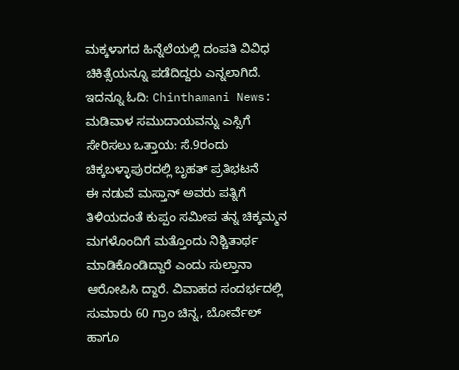ಮಕ್ಕಳಾಗದ ಹಿನ್ನೆಲೆಯಲ್ಲಿ ದಂಪತಿ ವಿವಿಧ ಚಿಕಿತ್ಸೆಯನ್ನೂ ಪಡೆದಿದ್ದರು ಎನ್ನಲಾಗಿದೆ.
ಇದನ್ನೂ ಓದಿ: Chinthamani News: ಮಡಿವಾಳ ಸಮುದಾಯವನ್ನು ಎಸ್ಸಿಗೆ ಸೇರಿಸಲು ಒತ್ತಾಯ: ಸೆ.9ರಂದು ಚಿಕ್ಕಬಳ್ಳಾಪುರದಲ್ಲಿ ಬೃಹತ್ ಪ್ರತಿಭಟನೆ
ಈ ನಡುವೆ ಮಸ್ತಾನ್ ಅವರು ಪತ್ನಿಗೆ ತಿಳಿಯದಂತೆ ಕುಪ್ಪಂ ಸಮೀಪ ತನ್ನ ಚಿಕ್ಕಮ್ಮನ ಮಗಳೊಂದಿಗೆ ಮತ್ತೊಂದು ನಿಶ್ಚಿತಾರ್ಥ ಮಾಡಿಕೊಂಡಿದ್ದಾರೆ ಎಂದು ಸುಲ್ತಾನಾ ಆರೋಪಿಸಿ ದ್ದಾರೆ. ವಿವಾಹದ ಸಂದರ್ಭದಲ್ಲಿ ಸುಮಾರು 60 ಗ್ರಾಂ ಚಿನ್ನ, ಬೋರ್ವೆಲ್ ಹಾಗೂ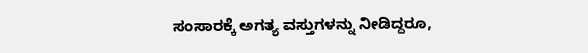ಸಂಸಾರಕ್ಕೆ ಅಗತ್ಯ ವಸ್ತುಗಳನ್ನು ನೀಡಿದ್ದರೂ,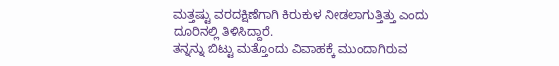ಮತ್ತಷ್ಟು ವರದಕ್ಷಿಣೆಗಾಗಿ ಕಿರುಕುಳ ನೀಡಲಾಗುತ್ತಿತ್ತು ಎಂದು ದೂರಿನಲ್ಲಿ ತಿಳಿಸಿದ್ದಾರೆ.
ತನ್ನನ್ನು ಬಿಟ್ಟು ಮತ್ತೊಂದು ವಿವಾಹಕ್ಕೆ ಮುಂದಾಗಿರುವ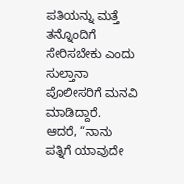ಪತಿಯನ್ನು ಮತ್ತೆ ತನ್ನೊಂದಿಗೆ ಸೇರಿಸಬೇಕು ಎಂದು ಸುಲ್ತಾನಾ ಪೊಲೀಸರಿಗೆ ಮನವಿ ಮಾಡಿದ್ದಾರೆ.
ಆದರೆ, “ನಾನು ಪತ್ನಿಗೆ ಯಾವುದೇ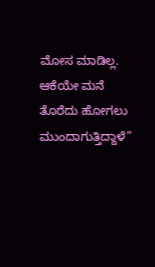ಮೋಸ ಮಾಡಿಲ್ಲ. ಆಕೆಯೇ ಮನೆ ತೊರೆದು ಹೋಗಲು ಮುಂದಾಗುತ್ತಿದ್ದಾಳೆ”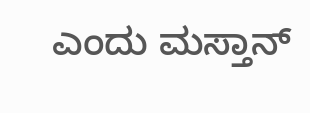ಎಂದು ಮಸ್ತಾನ್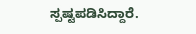ಸ್ಪಷ್ಟಪಡಿಸಿದ್ದಾರೆ.